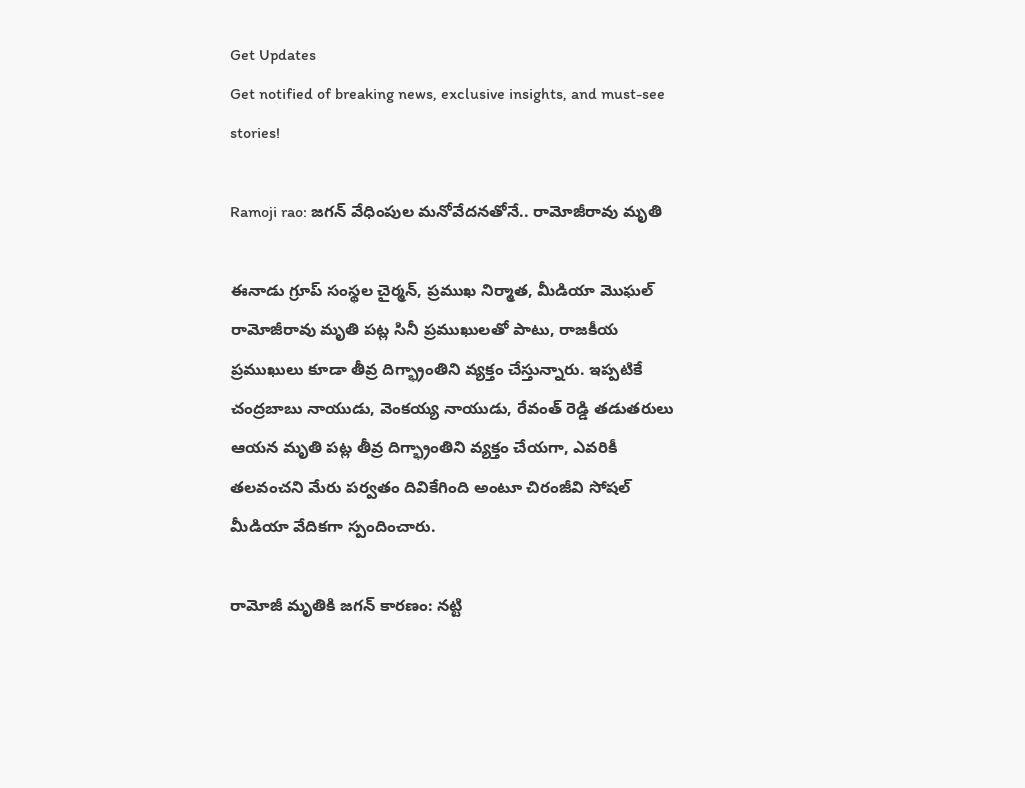Get Updates
Get notified of breaking news, exclusive insights, and must-see stories!

Ramoji rao: జగన్ వేధింపుల మనోవేదనతోనే.. రామోజీరావు మృతి

ఈనాడు గ్రూప్ సంస్థల చైర్మన్, ప్రముఖ నిర్మాత, మీడియా మొఘల్ రామోజీరావు మృతి పట్ల సినీ ప్రముఖులతో పాటు, రాజకీయ ప్రముఖులు కూడా తీవ్ర దిగ్భ్రాంతిని వ్యక్తం చేస్తున్నారు. ఇప్పటికే చంద్రబాబు నాయుడు, వెంకయ్య నాయుడు, రేవంత్ రెడ్డి తడుతరులు ఆయన మృతి పట్ల తీవ్ర దిగ్భ్రాంతిని వ్యక్తం చేయగా, ఎవరికీ తలవంచని మేరు పర్వతం దివికేగింది అంటూ చిరంజీవి సోషల్ మీడియా వేదికగా స్పందించారు.

రామోజీ మృతికి జగన్ కారణం: నట్టి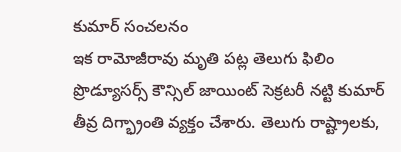కుమార్ సంచలనం
ఇక రామోజీరావు మృతి పట్ల తెలుగు ఫిలిం ప్రొడ్యూసర్స్ కౌన్సిల్ జాయింట్ సెక్రటరీ నట్టి కుమార్ తీవ్ర దిగ్భ్రాంతి వ్యక్తం చేశారు. తెలుగు రాష్ట్రాలకు,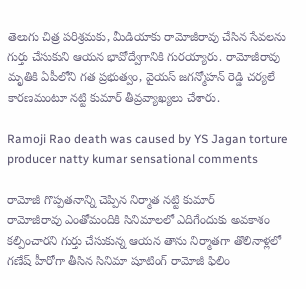తెలుగు చిత్ర పరిశ్రమకు, మీడియాకు రామోజీరావు చేసిన సేవలను గుర్తు చేసుకుని ఆయన భావోద్వేగానికి గురయ్యారు. రామోజీరావు మృతికి ఏపీలోని గత ప్రభుత్వం, వైయస్ జగన్మోహన్ రెడ్డి చర్యలే కారణమంటూ నట్టి కుమార్ తీవ్రవ్యాఖ్యలు చేశారు.

Ramoji Rao death was caused by YS Jagan torture producer natty kumar sensational comments

రామోజీ గొప్పతనాన్ని చెప్పిన నిర్మాత నట్టి కుమార్
రామోజీరావు ఎంతోమందికి సినిమాలలో ఎదిగేందుకు అవకాశం కల్పించారని గుర్తు చేసుకున్న ఆయన తాను నిర్మాతగా తొలినాళ్లలో గణేష్ హీరోగా తీసిన సినిమా షూటింగ్ రామోజీ ఫిలిం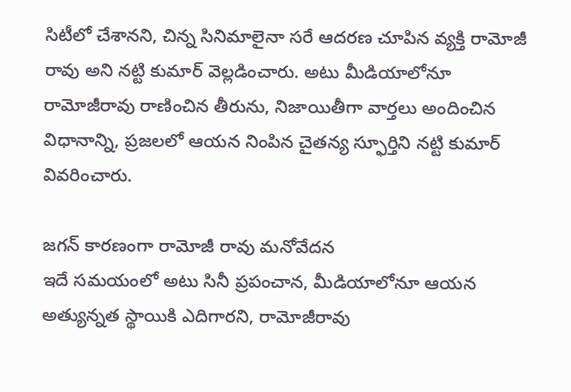సిటీలో చేశానని, చిన్న సినిమాలైనా సరే ఆదరణ చూపిన వ్యక్తి రామోజీ రావు అని నట్టి కుమార్ వెల్లడించారు. అటు మీడియాలోనూ రామోజీరావు రాణించిన తీరును, నిజాయితీగా వార్తలు అందించిన విధానాన్ని, ప్రజలలో ఆయన నింపిన చైతన్య స్ఫూర్తిని నట్టి కుమార్ వివరించారు.

జగన్ కారణంగా రామోజీ రావు మనోవేదన
ఇదే సమయంలో అటు సినీ ప్రపంచాన, మీడియాలోనూ ఆయన అత్యున్నత స్థాయికి ఎదిగారని, రామోజీరావు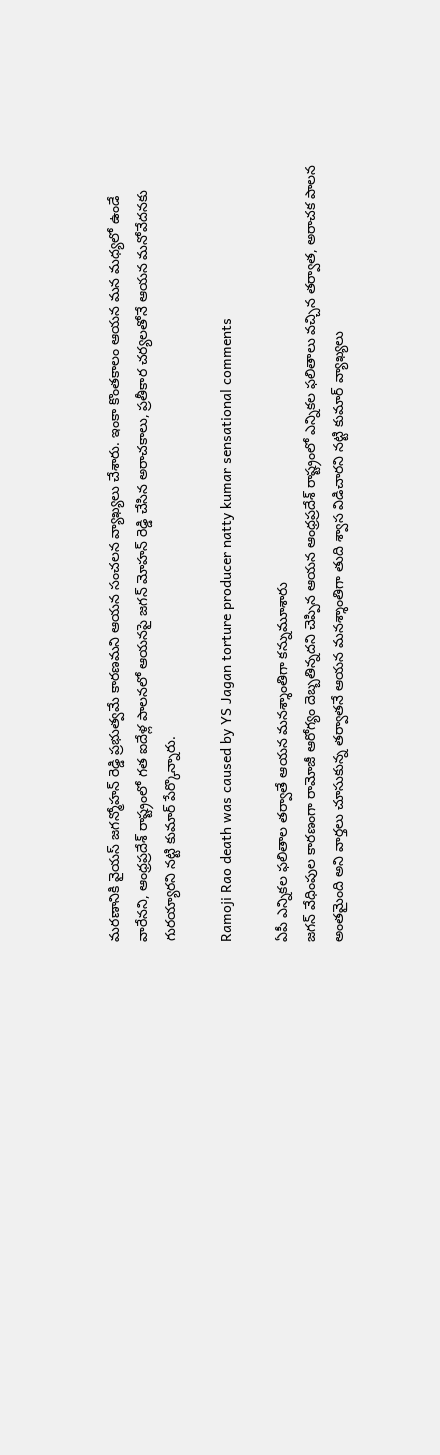మరణానికి వైయస్ జగన్మోహన్ రెడ్డి ప్రభుత్వమే కారణమని ఆయన సంచలన వ్యాఖ్యలు చేశారు. ఇంకా కొంతకాలం ఆయన మన మధ్యలో ఉండే వారేనని, ఆంధ్రప్రదేశ్ రాష్ట్రంలో గత ఐదేళ్ల పాలనలో ఆయనపై జగన్ మోహన్ రెడ్డి చేసిన అరాచకాలు, ప్రతీకార చర్యలతోనే ఆయన మనోవేదనకు గురయ్యారని నట్టి కుమార్ పేర్కొన్నారు.

Ramoji Rao death was caused by YS Jagan torture producer natty kumar sensational comments

ఏపీ ఎన్నికల ఫలితాల తర్వాతే ఆయన మనశ్శాంతిగా కన్నుమూశారు
జగన్ వేధింపుల కారణంగా రామోజీ ఆరోగ్యం దెబ్బతిన్నదని చెప్పిన ఆయన ఆంధ్రప్రదేశ్ రాష్ట్రంలో ఎన్నికల ఫలితాలు వచ్చిన తర్వాత, అరాచక పాలన అంతమైంది అని వార్తలు చూసుకున్న తర్వాతనే ఆయన మనశ్శాంతిగా తుది శ్వాస విడిచారని నట్టి కుమార్ వ్యాఖ్యలు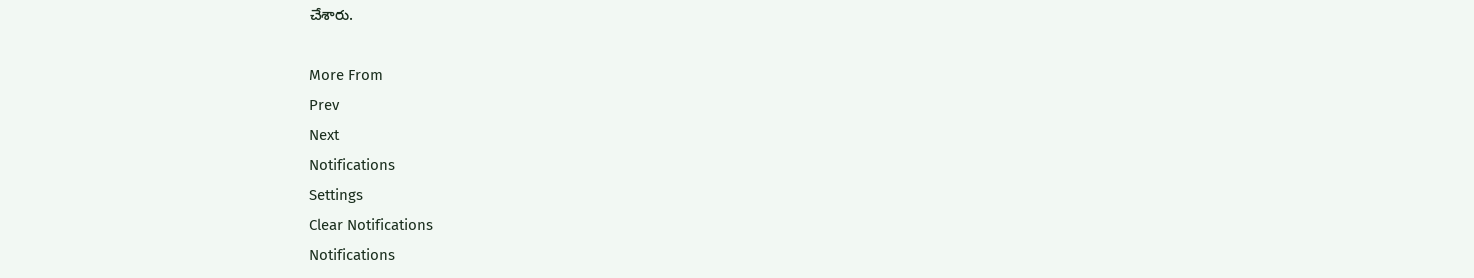చేశారు.

More From
Prev
Next
Notifications
Settings
Clear Notifications
Notifications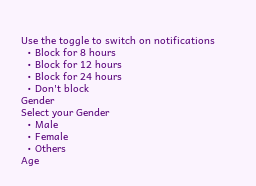Use the toggle to switch on notifications
  • Block for 8 hours
  • Block for 12 hours
  • Block for 24 hours
  • Don't block
Gender
Select your Gender
  • Male
  • Female
  • Others
Age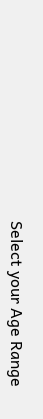Select your Age Range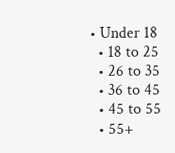• Under 18
  • 18 to 25
  • 26 to 35
  • 36 to 45
  • 45 to 55
  • 55+